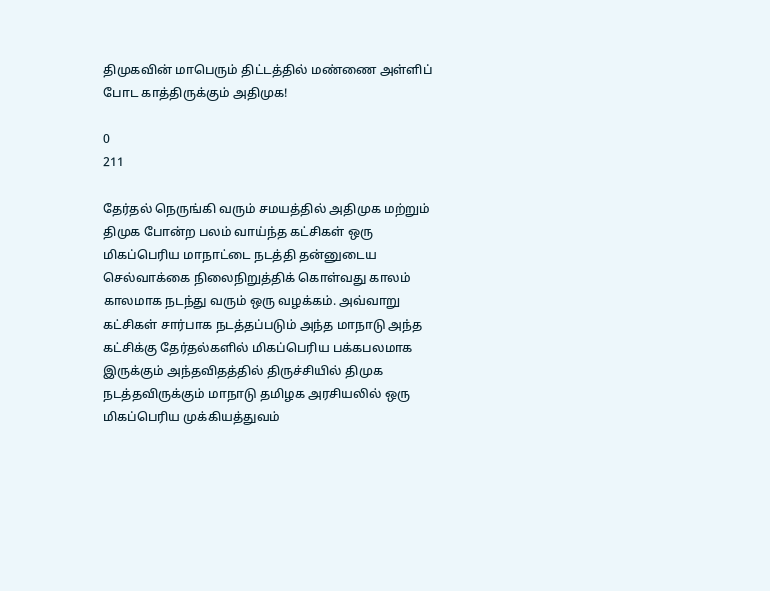திமுகவின் மாபெரும் திட்டத்தில் மண்ணை அள்ளிப் போட காத்திருக்கும் அதிமுக!

0
211

தேர்தல் நெருங்கி வரும் சமயத்தில் அதிமுக மற்றும் திமுக போன்ற பலம் வாய்ந்த கட்சிகள் ஒரு மிகப்பெரிய மாநாட்டை நடத்தி தன்னுடைய செல்வாக்கை நிலைநிறுத்திக் கொள்வது காலம் காலமாக நடந்து வரும் ஒரு வழக்கம். அவ்வாறு கட்சிகள் சார்பாக நடத்தப்படும் அந்த மாநாடு அந்த கட்சிக்கு தேர்தல்களில் மிகப்பெரிய பக்கபலமாக இருக்கும் அந்தவிதத்தில் திருச்சியில் திமுக நடத்தவிருக்கும் மாநாடு தமிழக அரசியலில் ஒரு மிகப்பெரிய முக்கியத்துவம்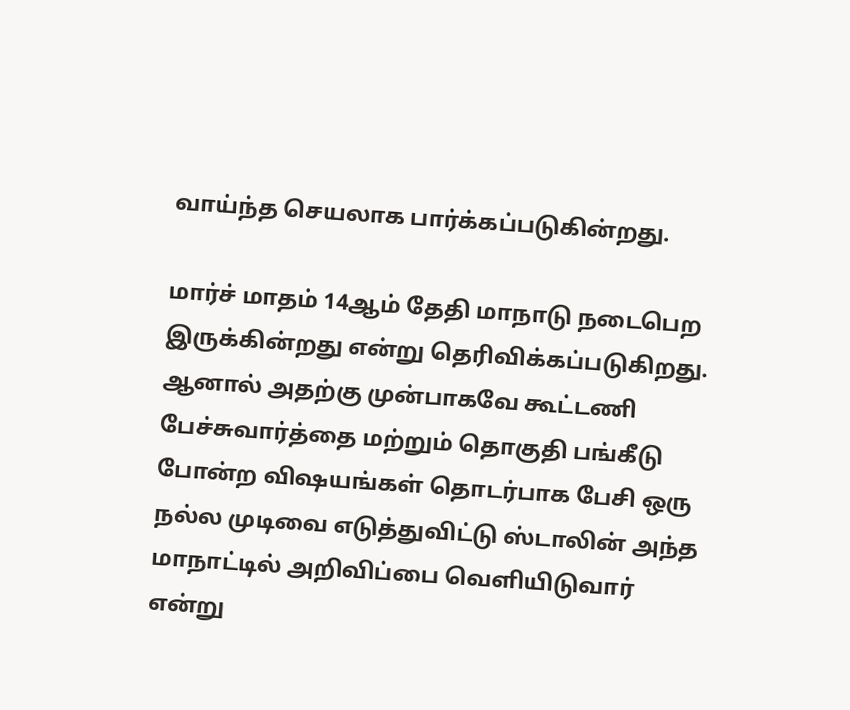வாய்ந்த செயலாக பார்க்கப்படுகின்றது.

மார்ச் மாதம் 14ஆம் தேதி மாநாடு நடைபெற இருக்கின்றது என்று தெரிவிக்கப்படுகிறது. ஆனால் அதற்கு முன்பாகவே கூட்டணி பேச்சுவார்த்தை மற்றும் தொகுதி பங்கீடு போன்ற விஷயங்கள் தொடர்பாக பேசி ஒரு நல்ல முடிவை எடுத்துவிட்டு ஸ்டாலின் அந்த மாநாட்டில் அறிவிப்பை வெளியிடுவார் என்று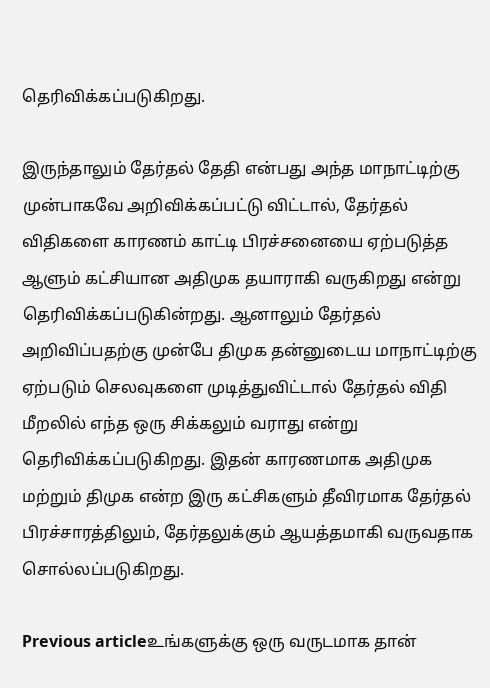தெரிவிக்கப்படுகிறது.

இருந்தாலும் தேர்தல் தேதி என்பது அந்த மாநாட்டிற்கு முன்பாகவே அறிவிக்கப்பட்டு விட்டால், தேர்தல் விதிகளை காரணம் காட்டி பிரச்சனையை ஏற்படுத்த ஆளும் கட்சியான அதிமுக தயாராகி வருகிறது என்று தெரிவிக்கப்படுகின்றது. ஆனாலும் தேர்தல் அறிவிப்பதற்கு முன்பே திமுக தன்னுடைய மாநாட்டிற்கு ஏற்படும் செலவுகளை முடித்துவிட்டால் தேர்தல் விதி மீறலில் எந்த ஒரு சிக்கலும் வராது என்று தெரிவிக்கப்படுகிறது. இதன் காரணமாக அதிமுக மற்றும் திமுக என்ற இரு கட்சிகளும் தீவிரமாக தேர்தல் பிரச்சாரத்திலும், தேர்தலுக்கும் ஆயத்தமாகி வருவதாக சொல்லப்படுகிறது.

Previous articleஉங்களுக்கு ஒரு வருடமாக தான்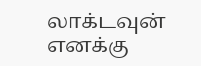லாக்டவுன் எனக்கு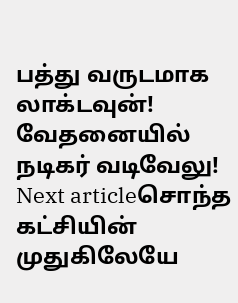பத்து வருடமாக லாக்டவுன்! வேதனையில் நடிகர் வடிவேலு!
Next articleசொந்த கட்சியின் முதுகிலேயே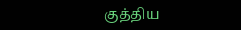குத்திய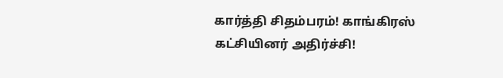கார்த்தி சிதம்பரம்! காங்கிரஸ் கட்சியினர் அதிர்ச்சி!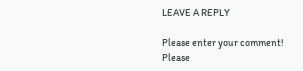LEAVE A REPLY

Please enter your comment!
Please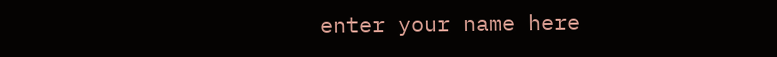enter your name here